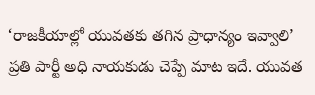‘రాజకీయాల్లో యువతకు తగిన ప్రాధాన్యం ఇవ్వాలి’ ప్రతి పార్టీ అధి నాయకుడు చెప్పే మాట ఇదే. యువత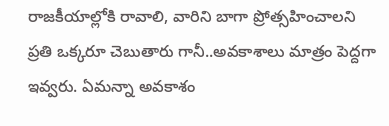రాజకీయాల్లోకి రావాలి, వారిని బాగా ప్రోత్సహించాలని ప్రతి ఒక్కరూ చెబుతారు గానీ..అవకాశాలు మాత్రం పెద్దగా ఇవ్వరు. ఏమన్నా అవకాశం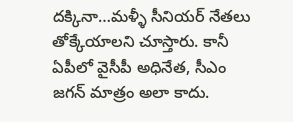దక్కినా…మళ్ళీ సీనియర్ నేతలు తోక్కేయాలని చూస్తారు. కానీ ఏపీలో వైసీపీ అధినేత, సీఎం జగన్ మాత్రం అలా కాదు.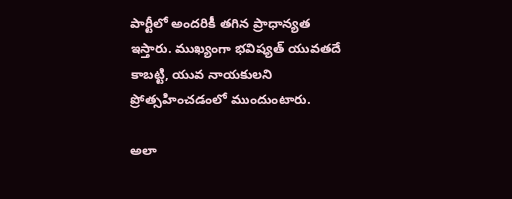పార్టీలో అందరికీ తగిన ప్రాధాన్యత ఇస్తారు. ముఖ్యంగా భవిష్యత్ యువతదే కాబట్టి, యువ నాయకులని ప్రోత్సహించడంలో ముందుంటారు.

అలా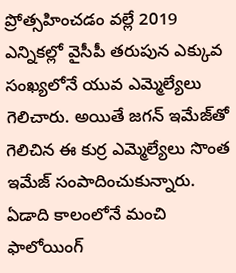ప్రోత్సహించడం వల్లే 2019 ఎన్నికల్లో వైసీపీ తరుపున ఎక్కువ సంఖ్యలోనే యువ ఎమ్మెల్యేలు గెలిచారు. అయితే జగన్ ఇమేజ్‌తో గెలిచిన ఈ కుర్ర ఎమ్మెల్యేలు సొంత ఇమేజ్ సంపాదించుకున్నారు. ఏడాది కాలంలోనే మంచి ఫాలోయింగ్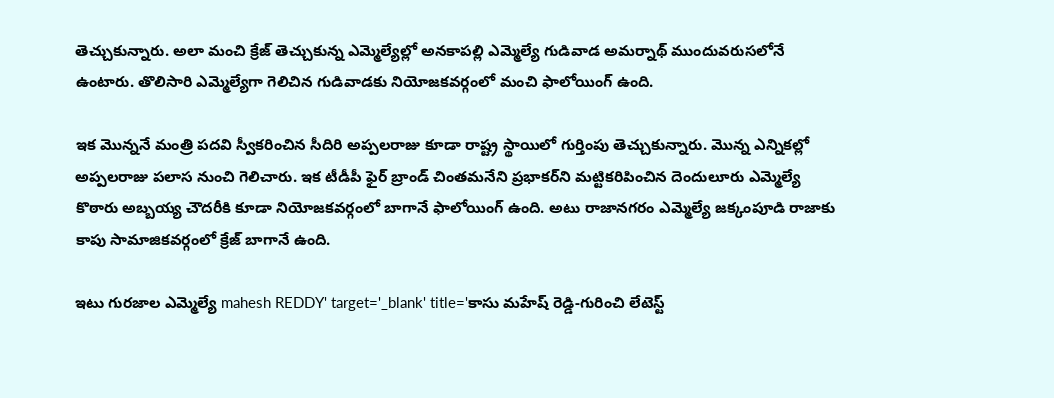తెచ్చుకున్నారు. అలా మంచి క్రేజ్ తెచ్చుకున్న ఎమ్మెల్యేల్లో అనకాపల్లి ఎమ్మెల్యే గుడివాడ అమర్నాథ్ ముందువరుసలోనే ఉంటారు. తొలిసారి ఎమ్మెల్యేగా గెలిచిన గుడివాడకు నియోజకవర్గంలో మంచి ఫాలోయింగ్ ఉంది.

ఇక మొన్ననే మంత్రి పదవి స్వీకరించిన సీదిరి అప్పలరాజు కూడా రాష్ట్ర స్థాయిలో గుర్తింపు తెచ్చుకున్నారు. మొన్న ఎన్నికల్లో అప్పలరాజు పలాస నుంచి గెలిచారు. ఇక టీడీపీ ఫైర్ బ్రాండ్ చింతమనేని ప్రభాకర్‌ని మట్టికరిపించిన దెందులూరు ఎమ్మెల్యే కొఠారు అబ్బయ్య చౌదరీకి కూడా నియోజకవర్గంలో బాగానే ఫాలోయింగ్ ఉంది. అటు రాజానగరం ఎమ్మెల్యే జక్కంపూడి రాజాకు కాపు సామాజికవర్గంలో క్రేజ్ బాగానే ఉంది.

ఇటు గురజాల ఎమ్మెల్యే mahesh REDDY' target='_blank' title='కాసు మహేష్ రెడ్డి-గురించి లేటెస్ట్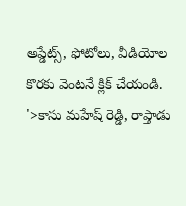అప్డేట్స్, ఫోటోలు, వీడియోల కొరకు వెంటనే క్లిక్ చేయండి. '>కాసు మహేష్ రెడ్డి, రాప్తాడు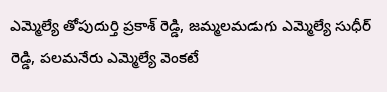ఎమ్మెల్యే తోపుదుర్తి ప్రకాశ్ రెడ్డి, జమ్మలమడుగు ఎమ్మెల్యే సుధీర్ రెడ్డి, పలమనేరు ఎమ్మెల్యే వెంకటే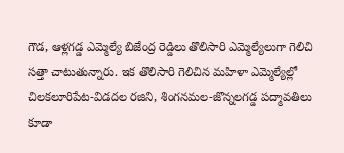గౌడ, ఆళ్లగడ్డ ఎమ్మెల్యే బిజేంద్ర రెడ్డిలు తొలిసారి ఎమ్మెల్యేలుగా గెలిచి సత్తా చాటుతున్నారు. ఇక తొలిసారి గెలిచిన మహిళా ఎమ్మెల్యేల్లో చిలకలూరిపేట-విడదల రజిని, శింగనమల-జొన్నలగడ్డ పద్మావతిలు కూడా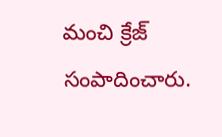మంచి క్రేజ్ సంపాదించారు.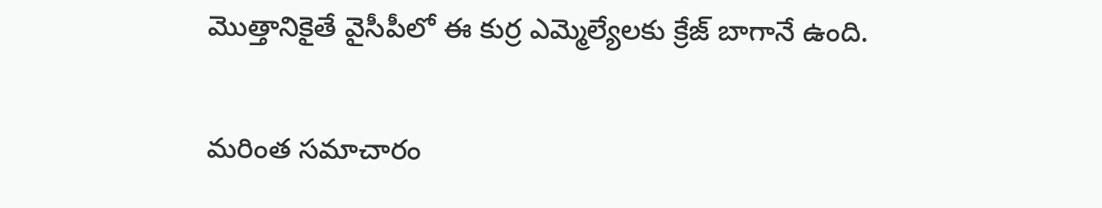మొత్తానికైతే వైసీపీలో ఈ కుర్ర ఎమ్మెల్యేలకు క్రేజ్ బాగానే ఉంది.

మరింత సమాచారం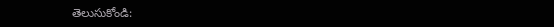తెలుసుకోండి: